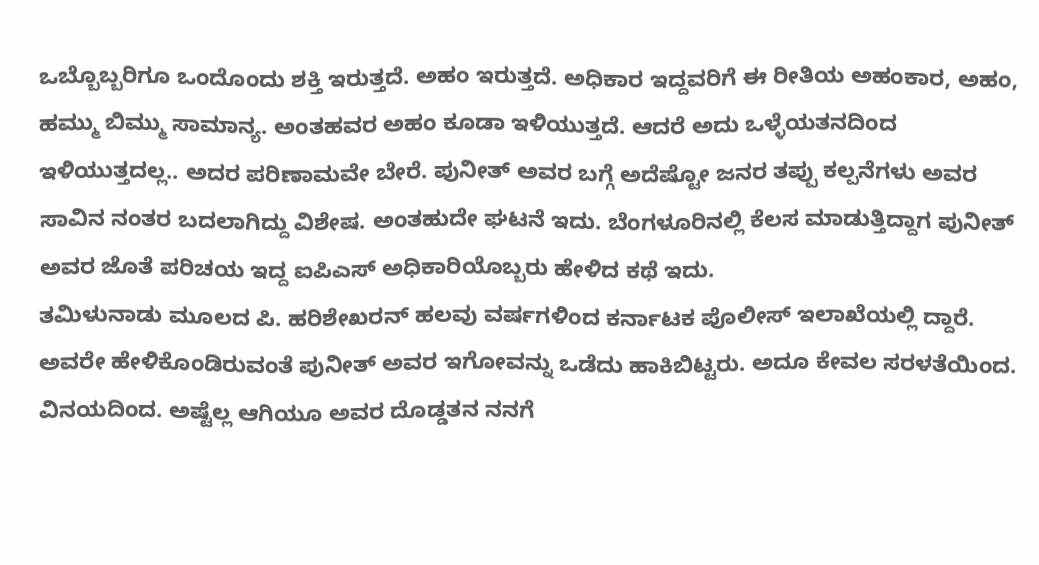ಒಬ್ಬೊಬ್ಬರಿಗೂ ಒಂದೊಂದು ಶಕ್ತಿ ಇರುತ್ತದೆ. ಅಹಂ ಇರುತ್ತದೆ. ಅಧಿಕಾರ ಇದ್ದವರಿಗೆ ಈ ರೀತಿಯ ಅಹಂಕಾರ, ಅಹಂ, ಹಮ್ಮು ಬಿಮ್ಮು ಸಾಮಾನ್ಯ. ಅಂತಹವರ ಅಹಂ ಕೂಡಾ ಇಳಿಯುತ್ತದೆ. ಆದರೆ ಅದು ಒಳ್ಳೆಯತನದಿಂದ ಇಳಿಯುತ್ತದಲ್ಲ.. ಅದರ ಪರಿಣಾಮವೇ ಬೇರೆ. ಪುನೀತ್ ಅವರ ಬಗ್ಗೆ ಅದೆಷ್ಟೋ ಜನರ ತಪ್ಪು ಕಲ್ಪನೆಗಳು ಅವರ ಸಾವಿನ ನಂತರ ಬದಲಾಗಿದ್ದು ವಿಶೇಷ. ಅಂತಹುದೇ ಘಟನೆ ಇದು. ಬೆಂಗಳೂರಿನಲ್ಲಿ ಕೆಲಸ ಮಾಡುತ್ತಿದ್ದಾಗ ಪುನೀತ್ ಅವರ ಜೊತೆ ಪರಿಚಯ ಇದ್ದ ಐಪಿಎಸ್ ಅಧಿಕಾರಿಯೊಬ್ಬರು ಹೇಳಿದ ಕಥೆ ಇದು.
ತಮಿಳುನಾಡು ಮೂಲದ ಪಿ. ಹರಿಶೇಖರನ್ ಹಲವು ವರ್ಷಗಳಿಂದ ಕರ್ನಾಟಕ ಪೊಲೀಸ್ ಇಲಾಖೆಯಲ್ಲಿ ದ್ದಾರೆ. ಅವರೇ ಹೇಳಿಕೊಂಡಿರುವಂತೆ ಪುನೀತ್ ಅವರ ಇಗೋವನ್ನು ಒಡೆದು ಹಾಕಿಬಿಟ್ಟರು. ಅದೂ ಕೇವಲ ಸರಳತೆಯಿಂದ. ವಿನಯದಿಂದ. ಅಷ್ಟೆಲ್ಲ ಆಗಿಯೂ ಅವರ ದೊಡ್ಡತನ ನನಗೆ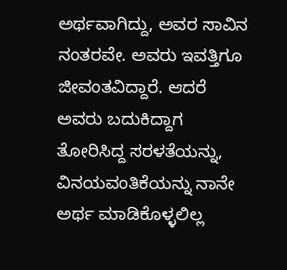ಅರ್ಥವಾಗಿದ್ದು, ಅವರ ಸಾವಿನ ನಂತರವೇ. ಅವರು ಇವತ್ತಿಗೂ ಜೀವಂತವಿದ್ದಾರೆ. ಆದರೆ ಅವರು ಬದುಕಿದ್ದಾಗ ತೋರಿಸಿದ್ದ ಸರಳತೆಯನ್ನು, ವಿನಯವಂತಿಕೆಯನ್ನು ನಾನೇ ಅರ್ಥ ಮಾಡಿಕೊಳ್ಳಲಿಲ್ಲ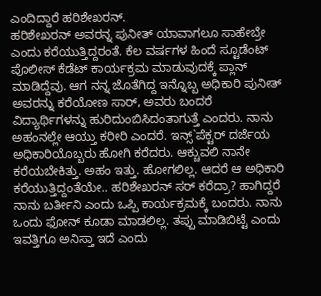ಎಂದಿದ್ದಾರೆ ಹರಿಶೇಖರನ್.
ಹರಿಶೇಖರನ್ ಅವರನ್ನ ಪುನೀತ್ ಯಾವಾಗಲೂ ಸಾಹೇಬ್ರೇ ಎಂದು ಕರೆಯುತ್ತಿದ್ದರಂತೆ. ಕೆಲ ವರ್ಷಗಳ ಹಿಂದೆ ಸ್ಟೂಡೆಂಟ್ ಪೊಲೀಸ್ ಕೆಡೆಟ್ ಕಾರ್ಯಕ್ರಮ ಮಾಡುವುದಕ್ಕೆ ಪ್ಲಾನ್ ಮಾಡಿದ್ದೆವು. ಆಗ ನನ್ನ ಜೊತೆಗಿದ್ದ ಇನ್ನೊಬ್ಬ ಅಧಿಕಾರಿ ಪುನೀತ್ ಅವರನ್ನು ಕರೆಯೋಣ ಸಾರ್, ಅವರು ಬಂದರೆ ವಿದ್ಯಾರ್ಥಿಗಳನ್ನು ಹುರಿದುಂಬಿಸಿದಂತಾಗುತ್ತೆ ಎಂದರು. ನಾನು ಅಹಂನಲ್ಲೇ ಆಯ್ತು ಕರೀರಿ ಎಂದರೆ. ಇನ್ಸ್`ಪೆಕ್ಟರ್ ದರ್ಜೆಯ ಅಧಿಕಾರಿಯೊಬ್ಬರು ಹೋಗಿ ಕರೆದರು. ಆಕ್ಚುವಲಿ ನಾನೇ ಕರೆಯಬೇಕಿತ್ತು. ಅಹಂ ಇತ್ತು. ಹೋಗಲಿಲ್ಲ. ಆದರೆ ಆ ಅಧಿಕಾರಿ ಕರೆಯುತ್ತಿದ್ದಂತೆಯೇ.. ಹರಿಶೇಖರನ್ ಸರ್ ಕರೆದ್ರಾ? ಹಾಗಿದ್ದರೆ ನಾನು ಬರ್ತೀನಿ ಎಂದು ಒಪ್ಪಿ ಕಾರ್ಯಕ್ರಮಕ್ಕೆ ಬಂದರು. ನಾನು ಒಂದು ಫೋನ್ ಕೂಡಾ ಮಾಡಲಿಲ್ಲ. ತಪ್ಪು ಮಾಡಿಬಿಟ್ಟೆ ಎಂದು ಇವತ್ತಿಗೂ ಅನಿಸ್ತಾ ಇದೆ ಎಂದು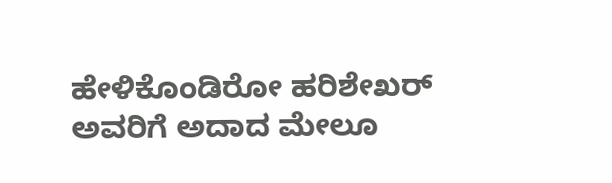ಹೇಳಿಕೊಂಡಿರೋ ಹರಿಶೇಖರ್ ಅವರಿಗೆ ಅದಾದ ಮೇಲೂ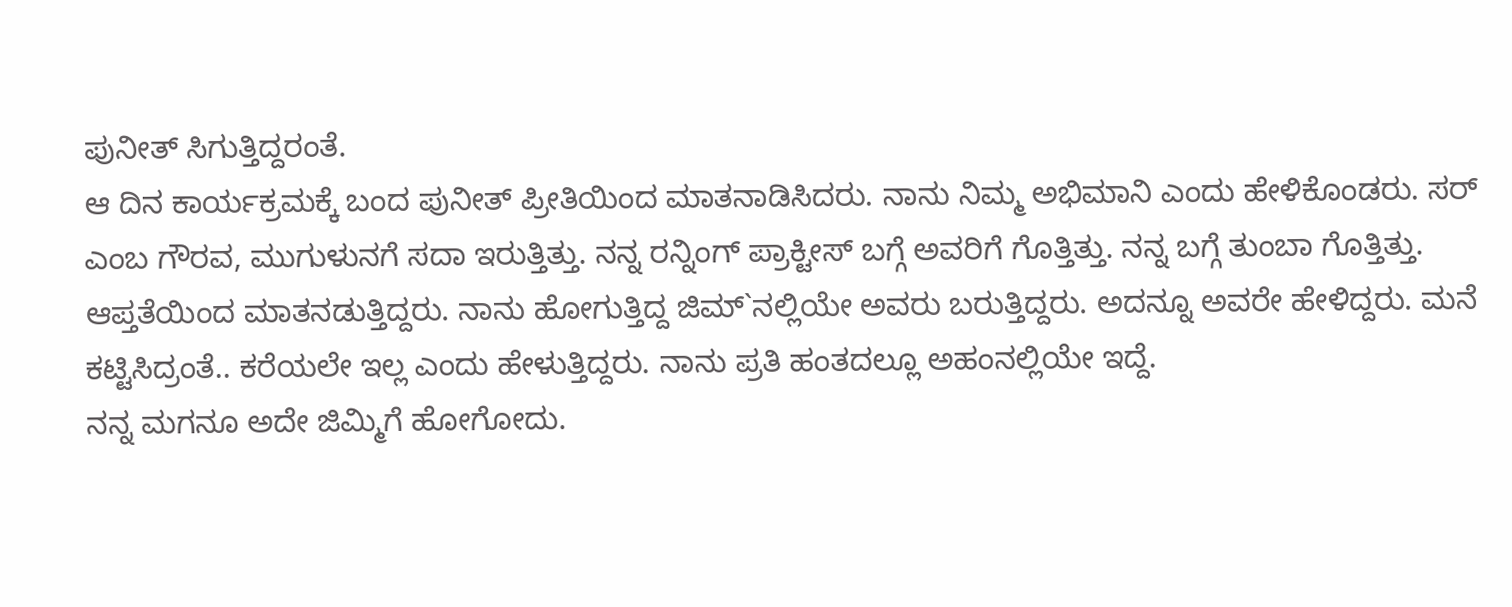ಪುನೀತ್ ಸಿಗುತ್ತಿದ್ದರಂತೆ.
ಆ ದಿನ ಕಾರ್ಯಕ್ರಮಕ್ಕೆ ಬಂದ ಪುನೀತ್ ಪ್ರೀತಿಯಿಂದ ಮಾತನಾಡಿಸಿದರು. ನಾನು ನಿಮ್ಮ ಅಭಿಮಾನಿ ಎಂದು ಹೇಳಿಕೊಂಡರು. ಸರ್ ಎಂಬ ಗೌರವ, ಮುಗುಳುನಗೆ ಸದಾ ಇರುತ್ತಿತ್ತು. ನನ್ನ ರನ್ನಿಂಗ್ ಪ್ರಾಕ್ಟೀಸ್ ಬಗ್ಗೆ ಅವರಿಗೆ ಗೊತ್ತಿತ್ತು. ನನ್ನ ಬಗ್ಗೆ ತುಂಬಾ ಗೊತ್ತಿತ್ತು. ಆಪ್ತತೆಯಿಂದ ಮಾತನಡುತ್ತಿದ್ದರು. ನಾನು ಹೋಗುತ್ತಿದ್ದ ಜಿಮ್`ನಲ್ಲಿಯೇ ಅವರು ಬರುತ್ತಿದ್ದರು. ಅದನ್ನೂ ಅವರೇ ಹೇಳಿದ್ದರು. ಮನೆ ಕಟ್ಟಿಸಿದ್ರಂತೆ.. ಕರೆಯಲೇ ಇಲ್ಲ ಎಂದು ಹೇಳುತ್ತಿದ್ದರು. ನಾನು ಪ್ರತಿ ಹಂತದಲ್ಲೂ ಅಹಂನಲ್ಲಿಯೇ ಇದ್ದೆ.
ನನ್ನ ಮಗನೂ ಅದೇ ಜಿಮ್ಮಿಗೆ ಹೋಗೋದು.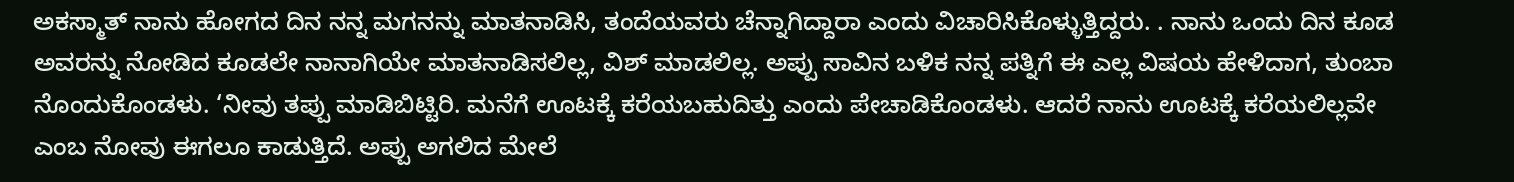ಅಕಸ್ಮಾತ್ ನಾನು ಹೋಗದ ದಿನ ನನ್ನ ಮಗನನ್ನು ಮಾತನಾಡಿಸಿ, ತಂದೆಯವರು ಚೆನ್ನಾಗಿದ್ದಾರಾ ಎಂದು ವಿಚಾರಿಸಿಕೊಳ್ಳುತ್ತಿದ್ದರು. . ನಾನು ಒಂದು ದಿನ ಕೂಡ ಅವರನ್ನು ನೋಡಿದ ಕೂಡಲೇ ನಾನಾಗಿಯೇ ಮಾತನಾಡಿಸಲಿಲ್ಲ, ವಿಶ್ ಮಾಡಲಿಲ್ಲ. ಅಪ್ಪು ಸಾವಿನ ಬಳಿಕ ನನ್ನ ಪತ್ನಿಗೆ ಈ ಎಲ್ಲ ವಿಷಯ ಹೇಳಿದಾಗ, ತುಂಬಾ ನೊಂದುಕೊಂಡಳು. ‘ನೀವು ತಪ್ಪು ಮಾಡಿಬಿಟ್ಟಿರಿ. ಮನೆಗೆ ಊಟಕ್ಕೆ ಕರೆಯಬಹುದಿತ್ತು ಎಂದು ಪೇಚಾಡಿಕೊಂಡಳು. ಆದರೆ ನಾನು ಊಟಕ್ಕೆ ಕರೆಯಲಿಲ್ಲವೇ ಎಂಬ ನೋವು ಈಗಲೂ ಕಾಡುತ್ತಿದೆ. ಅಪ್ಪು ಅಗಲಿದ ಮೇಲೆ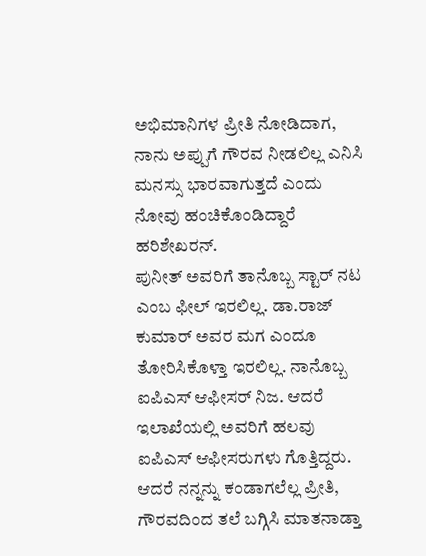ಅಭಿಮಾನಿಗಳ ಪ್ರೀತಿ ನೋಡಿದಾಗ, ನಾನು ಅಪ್ಪುಗೆ ಗೌರವ ನೀಡಲಿಲ್ಲ ಎನಿಸಿ ಮನಸ್ಸು ಭಾರವಾಗುತ್ತದೆ ಎಂದು ನೋವು ಹಂಚಿಕೊಂಡಿದ್ದಾರೆ ಹರಿಶೇಖರನ್.
ಪುನೀತ್ ಅವರಿಗೆ ತಾನೊಬ್ಬ ಸ್ಟಾರ್ ನಟ ಎಂಬ ಫೀಲ್ ಇರಲಿಲ್ಲ. ಡಾ.ರಾಜ್ ಕುಮಾರ್ ಅವರ ಮಗ ಎಂದೂ ತೋರಿಸಿಕೊಳ್ತಾ ಇರಲಿಲ್ಲ. ನಾನೊಬ್ಬ ಐಪಿಎಸ್ ಆಫೀಸರ್ ನಿಜ. ಆದರೆ ಇಲಾಖೆಯಲ್ಲಿ ಅವರಿಗೆ ಹಲವು ಐಪಿಎಸ್ ಆಫೀಸರುಗಳು ಗೊತ್ತಿದ್ದರು. ಆದರೆ ನನ್ನನ್ನು ಕಂಡಾಗಲೆಲ್ಲ ಪ್ರೀತಿ, ಗೌರವದಿಂದ ತಲೆ ಬಗ್ಗಿಸಿ ಮಾತನಾಡ್ತಾ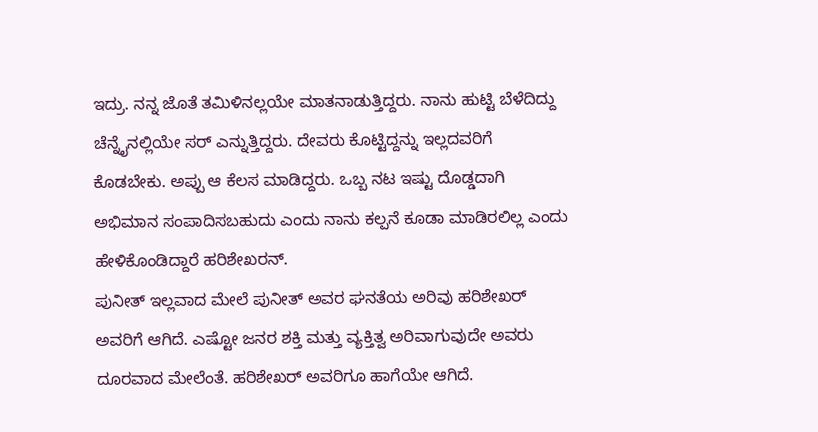ಇದ್ರು. ನನ್ನ ಜೊತೆ ತಮಿಳಿನಲ್ಲಯೇ ಮಾತನಾಡುತ್ತಿದ್ದರು. ನಾನು ಹುಟ್ಟಿ ಬೆಳೆದಿದ್ದು ಚೆನ್ನೈನಲ್ಲಿಯೇ ಸರ್ ಎನ್ನುತ್ತಿದ್ದರು. ದೇವರು ಕೊಟ್ಟಿದ್ದನ್ನು ಇಲ್ಲದವರಿಗೆ ಕೊಡಬೇಕು. ಅಪ್ಪು ಆ ಕೆಲಸ ಮಾಡಿದ್ದರು. ಒಬ್ಬ ನಟ ಇಷ್ಟು ದೊಡ್ಡದಾಗಿ ಅಭಿಮಾನ ಸಂಪಾದಿಸಬಹುದು ಎಂದು ನಾನು ಕಲ್ಪನೆ ಕೂಡಾ ಮಾಡಿರಲಿಲ್ಲ ಎಂದು ಹೇಳಿಕೊಂಡಿದ್ದಾರೆ ಹರಿಶೇಖರನ್.
ಪುನೀತ್ ಇಲ್ಲವಾದ ಮೇಲೆ ಪುನೀತ್ ಅವರ ಘನತೆಯ ಅರಿವು ಹರಿಶೇಖರ್ ಅವರಿಗೆ ಆಗಿದೆ. ಎಷ್ಟೋ ಜನರ ಶಕ್ತಿ ಮತ್ತು ವ್ಯಕ್ತಿತ್ವ ಅರಿವಾಗುವುದೇ ಅವರು ದೂರವಾದ ಮೇಲೆಂತೆ. ಹರಿಶೇಖರ್ ಅವರಿಗೂ ಹಾಗೆಯೇ ಆಗಿದೆ.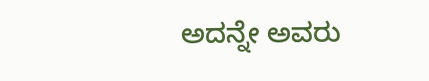ಅದನ್ನೇ ಅವರು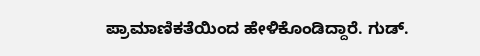ಪ್ರಾಮಾಣಿಕತೆಯಿಂದ ಹೇಳಿಕೊಂಡಿದ್ದಾರೆ. ಗುಡ್.